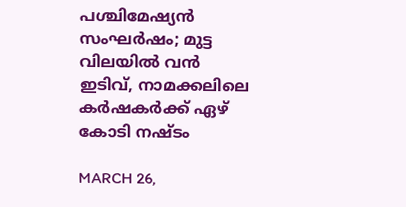പശ്ചിമേഷ്യൻ സംഘർഷം; മുട്ട വിലയിൽ വൻ ഇടിവ്, നാമക്കലിലെ കര്‍ഷകര്‍ക്ക് ഏഴ് കോടി നഷ്ടം

MARCH 26,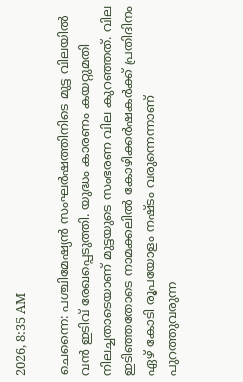2026, 8:35 AM

ചെന്നൈ: പശ്ചിമേഷ്യൻ സംഘർഷത്തിനിടെ മുട്ട വിലയിൽ വൻ ഇടിവ് രേഖപ്പെടുത്തി. യുദ്ധം കാരണം കയറ്റുമതി നിലച്ചതാടെയാണ് മുട്ടയുടെ സംഭരണ വില കുറഞ്ഞത്. വില ഇടിഞ്ഞതോടെ നാമക്കലിൽ കോഴിക്കർഷകർക്ക് പ്രതിദിനം ഏഴ് കോടി രൂപയോളം നഷ്ടം വരുന്നെന്നാണ് പുറത്തുവരുന്ന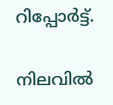റിപ്പോർട്ട്.

നിലവിൽ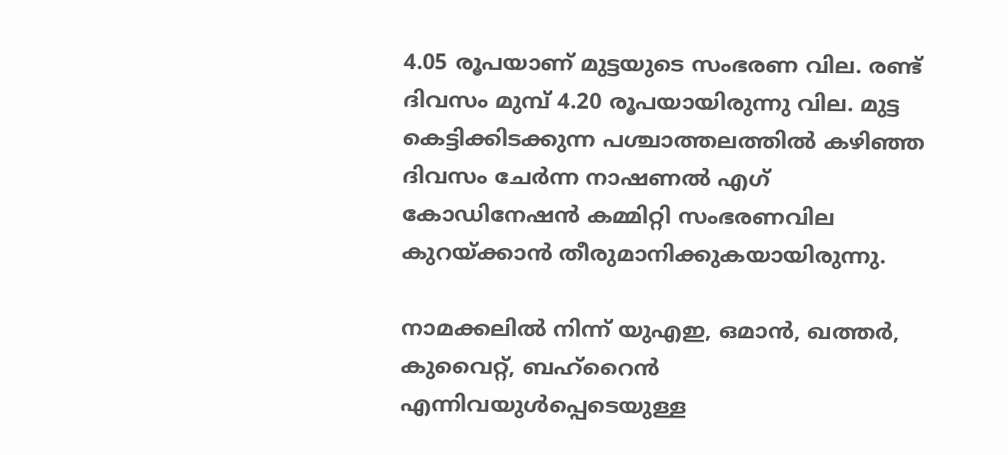4.05 രൂപയാണ് മുട്ടയുടെ സംഭരണ വില. രണ്ട് ദിവസം മുമ്പ് 4.20 രൂപയായിരുന്നു വില. മുട്ട കെട്ടിക്കിടക്കുന്ന പശ്ചാത്തലത്തിൽ കഴിഞ്ഞ ദിവസം ചേർന്ന നാഷണൽ എഗ് കോഡിനേഷൻ കമ്മിറ്റി സംഭരണവില കുറയ്ക്കാൻ തീരുമാനിക്കുകയായിരുന്നു.

നാമക്കലിൽ നിന്ന് യുഎഇ, ഒമാൻ, ഖത്തർ, കുവൈറ്റ്, ബഹ്റൈൻ എന്നിവയുൾപ്പെടെയുള്ള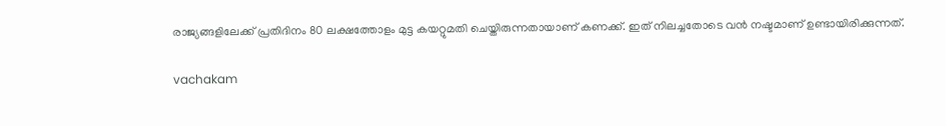രാജ്യങ്ങളിലേക്ക് പ്രതിദിനം 80 ലക്ഷത്തോളം മുട്ട കയറ്റുമതി ചെയ്തിരുന്നതായാണ് കണക്ക്. ഇത് നിലച്ചതോടെ വൻ നഷ്ടമാണ് ഉണ്ടായിരിക്കുന്നത്.

vachakam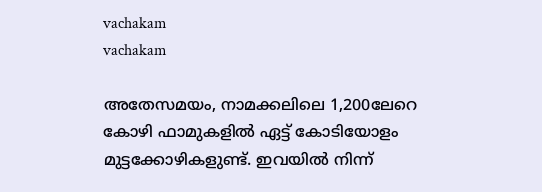vachakam
vachakam

അതേസമയം, നാമക്കലിലെ 1,200ലേറെ കോഴി ഫാമുകളിൽ ഏട്ട് കോടിയോളം മുട്ടക്കോഴികളുണ്ട്. ഇവയിൽ നിന്ന്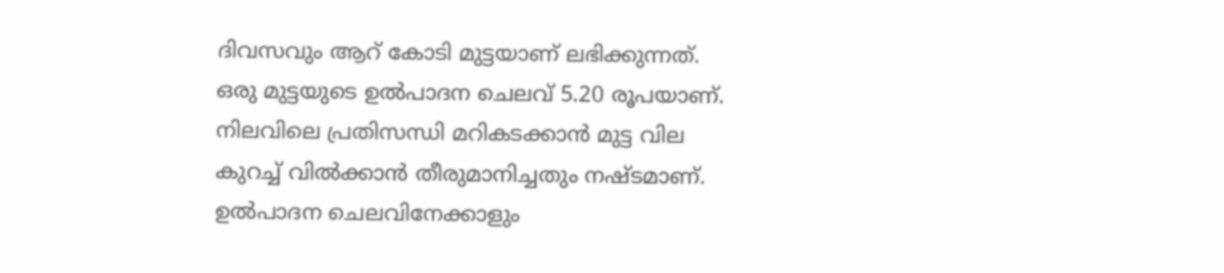ദിവസവും ആറ് കോടി മുട്ടയാണ് ലഭിക്കുന്നത്. ഒരു മുട്ടയുടെ ഉൽപാദന ചെലവ് 5.20 രൂപയാണ്. നിലവിലെ പ്രതിസന്ധി മറികടക്കാൻ മുട്ട വില കുറച്ച് വിൽക്കാൻ തീരുമാനിച്ചതും നഷ്ടമാണ്. ഉൽപാദന ചെലവിനേക്കാളും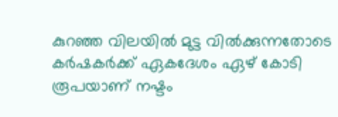കുറഞ്ഞ വിലയിൽ മുട്ട വിൽക്കുന്നതോടെ കർഷകർക്ക് ഏകദേശം ഏഴ് കോടി രൂപയാണ് നഷ്ടം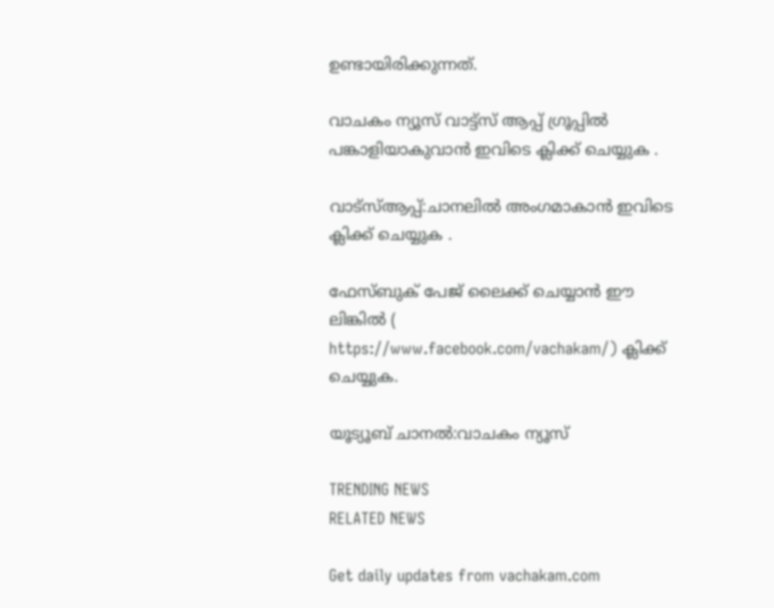ഉണ്ടായിരിക്കുന്നത്.

വാചകം ന്യൂസ് വാട്ട്സ് ആപ്പ് ഗ്രൂപ്പിൽ പങ്കാളിയാകുവാൻ ഇവിടെ ക്ലിക്ക് ചെയ്യുക .

വാട്സ്ആപ്പ്:ചാനലിൽ അംഗമാകാൻ ഇവിടെ ക്ലിക്ക് ചെയ്യുക .

ഫേസ്ബുക് പേജ് ലൈക്ക് ചെയ്യാൻ ഈ ലിങ്കിൽ (
https://www.facebook.com/vachakam/) ക്ലിക്ക് ചെയ്യുക.

യൂട്യൂബ് ചാനൽ:വാചകം ന്യൂസ്

TRENDING NEWS
RELATED NEWS

Get daily updates from vachakam.com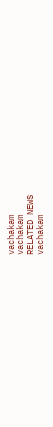vachakam
vachakam
RELATED NEWS
vachakam